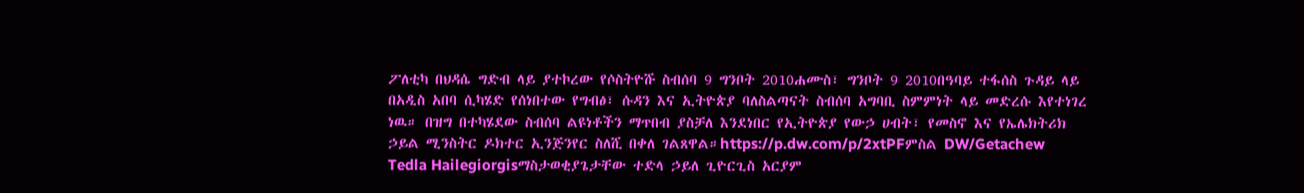ፖለቲካ በህዳሴ ግድብ ላይ ያተኮረው የሶስትዮሹ ስብሰባ 9 ግንቦት 2010ሐሙስ፣ ግንቦት 9 2010በዓባይ ተፋሰስ ጉዳይ ላይ በአዲስ አበባ ሲካሄድ የሰነበተው የግብፅ፣ ሱዳን እና ኢትዮጵያ ባለስልጣናት ስብሰባ አግባቢ ስምምነት ላይ መድረሱ እየተነገረ ነዉ። በዝግ በተካሄደው ስብሰባ ልዩነቶችን ማጥበብ ያስቻለ እንደነበር የኢትዮጵያ የውኃ ሀብት፣ የመስኖ እና የኤሌክትሪክ ኃይል ሚንስትር ዶክተር ኢንጅንየር ስለሺ በቀለ ገልጸዋል።https://p.dw.com/p/2xtPFምስል DW/Getachew Tedla Hailegiorgisማስታወቂያጌታቸው ተድላ ኃይለ ጊዮርጊስ አርያም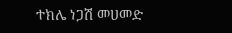ተክሌ ነጋሽ መሀመድ